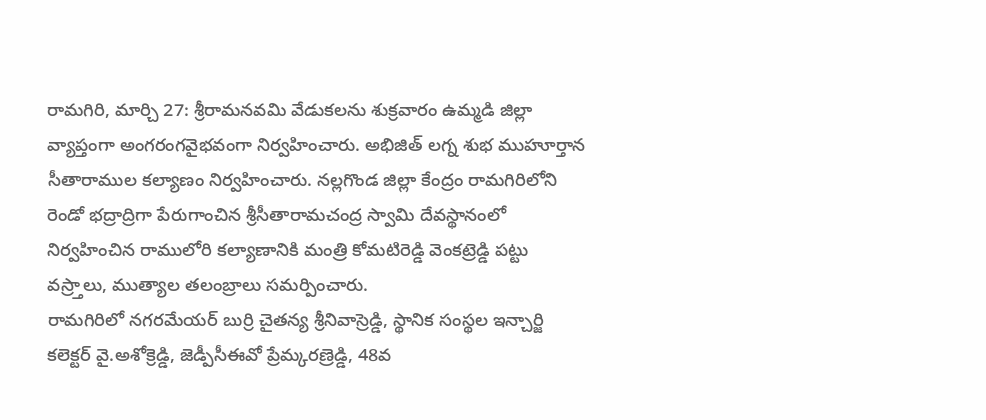రామగిరి, మార్చి 27: శ్రీరామనవమి వేడుకలను శుక్రవారం ఉమ్మడి జిల్లా వ్యాప్తంగా అంగరంగవైభవంగా నిర్వహించారు. అభిజిత్ లగ్న శుభ ముహూర్తాన సీతారాముల కల్యాణం నిర్వహించారు. నల్లగొండ జిల్లా కేంద్రం రామగిరిలోని రెండో భద్రాద్రిగా పేరుగాంచిన శ్రీసీతారామచంద్ర స్వామి దేవస్థానంలో నిర్వహించిన రాములోరి కల్యాణానికి మంత్రి కోమటిరెడ్డి వెంకట్రెడ్డి పట్టు వస్ర్తాలు, ముత్యాల తలంబ్రాలు సమర్పించారు.
రామగిరిలో నగరమేయర్ బుర్రి చైతన్య శ్రీనివాస్రెడ్డి, స్థానిక సంస్థల ఇన్చార్జి కలెక్టర్ వై.అశోక్రెడ్డి, జెడ్పీసీఈవో ప్రేమ్కరణ్రెడ్డి, 48వ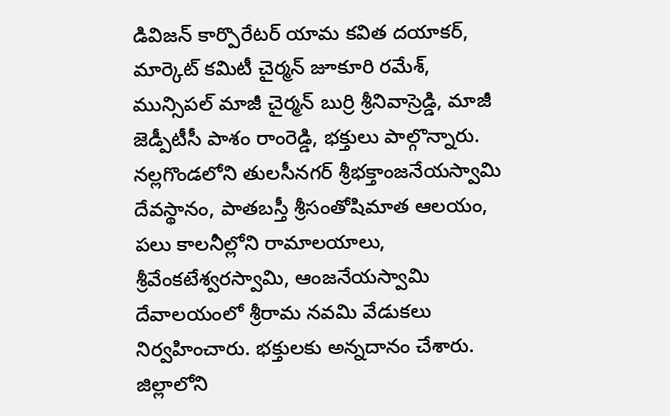డివిజన్ కార్పొరేటర్ యామ కవిత దయాకర్, మార్కెట్ కమిటీ చైర్మన్ జూకూరి రమేశ్, మున్సిపల్ మాజీ చైర్మన్ బుర్రి శ్రీనివాస్రెడ్డి, మాజీ జెడ్పీటీసీ పాశం రాంరెడ్డి, భక్తులు పాల్గొన్నారు. నల్లగొండలోని తులసీనగర్ శ్రీభక్తాంజనేయస్వామి దేవస్థానం, పాతబస్తీ శ్రీసంతోషిమాత ఆలయం, పలు కాలనీల్లోని రామాలయాలు, శ్రీవేంకటేశ్వరస్వామి, ఆంజనేయస్వామి దేవాలయంలో శ్రీరామ నవమి వేడుకలు నిర్వహించారు. భక్తులకు అన్నదానం చేశారు. జిల్లాలోని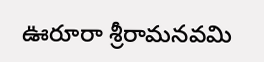ఊరూరా శ్రీరామనవమి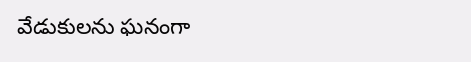వేడుకులను ఘనంగా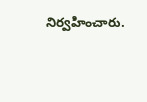నిర్వహించారు.